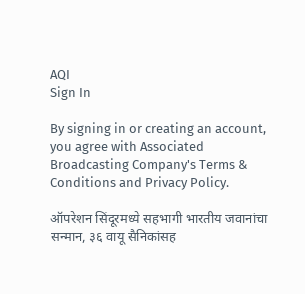AQI
Sign In

By signing in or creating an account, you agree with Associated Broadcasting Company's Terms & Conditions and Privacy Policy.

ऑपरेशन सिंदूरमध्ये सहभागी भारतीय जवानांचा सन्मान, ३६ वायू सैनिकांसह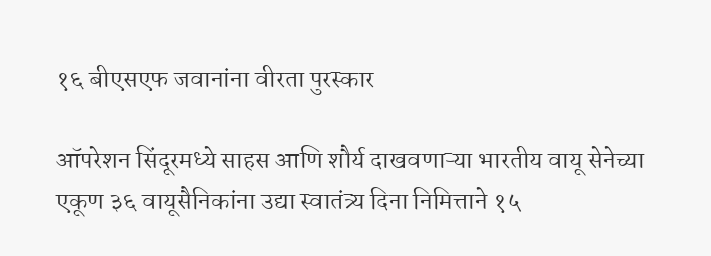१६ बीएसएफ जवानांना वीरता पुरस्कार

ऑपरेशन सिंदूरमध्ये साहस आणि शौर्य दाखवणाऱ्या भारतीय वायू सेनेच्या एकूण ३६ वायूसैनिकांना उद्या स्वातंत्र्य दिना निमित्ताने १५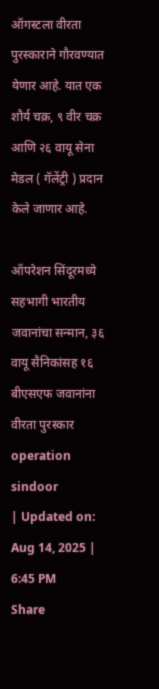ऑगस्टला वीरता पुरस्काराने गौरवण्यात येणार आहे. यात एक शौर्य चक्र, ९ वीर चक्र आणि २६ वायू सेना मेडल ( गॅलेंट्री ) प्रदान केले जाणार आहे.

ऑपरेशन सिंदूरमध्ये सहभागी भारतीय जवानांचा सन्मान, ३६ वायू सैनिकांसह १६ बीएसएफ जवानांना वीरता पुरस्कार
operation sindoor
| Updated on: Aug 14, 2025 | 6:45 PM
Share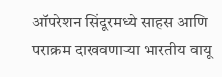ऑपरेशन सिंदूरमध्ये साहस आणि पराक्रम दाखवणाऱ्या भारतीय वायू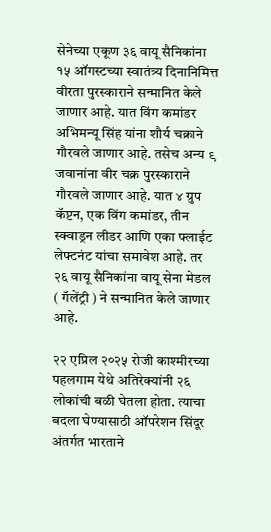सेनेच्या एकूण ३६ वायू सैनिकांना १५ ऑगस्टच्या स्वातंत्र्य दिनानिमित्त वीरता पुरस्काराने सन्मानित केले जाणार आहे. यात विंग कमांडर अभिमन्यू सिंह यांना शौर्य चक्राने गौरवले जाणार आहे. तसेच अन्य ९ जवानांना वीर चक्र पुरस्काराने गौरवले जाणार आहे. यात ४ ग्रुप कॅप्टन, एक विंग कमांडर, तीन स्क्वाड्रन लीडर आणि एका फ्लाईट लेफ्टनंट यांचा समावेश आहे. तर २६ वायू सैनिकांना वायू सेना मेडल ( गॅलेंट्री ) ने सन्मानित केले जाणार आहे.

२२ एप्रिल २०२५ रोजी काश्मीरच्या पहलगाम येथे अतिरेक्यांनी २६ लोकांची बळी घेतला होता. त्याचा बदला घेण्यासाठी ऑपरेशन सिंदूर अंतर्गत भारताने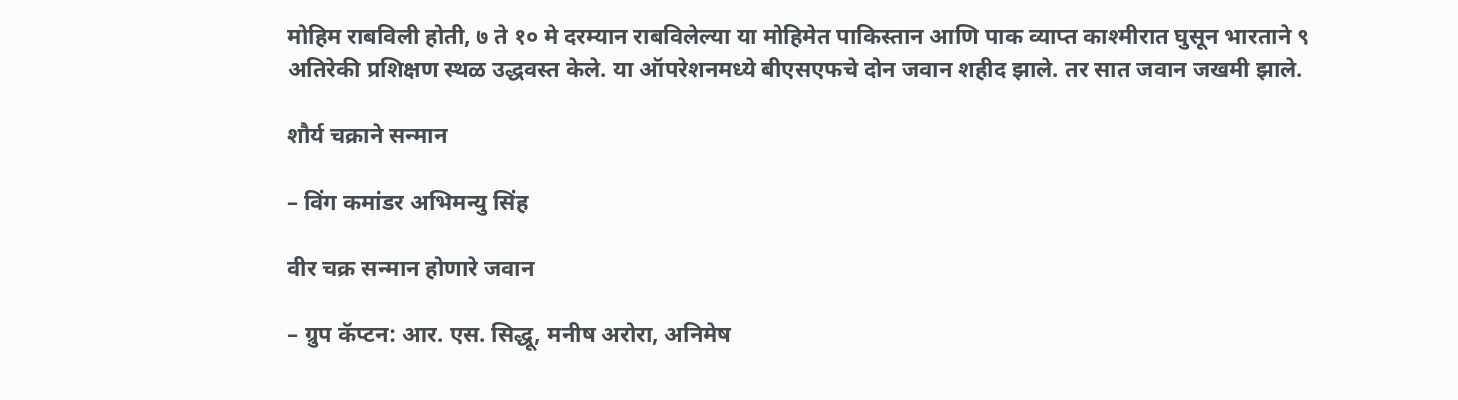मोहिम राबविली होती, ७ ते १० मे दरम्यान राबविलेल्या या मोहिमेत पाकिस्तान आणि पाक व्याप्त काश्मीरात घुसून भारताने ९ अतिरेकी प्रशिक्षण स्थळ उद्धवस्त केले. या ऑपरेशनमध्ये बीएसएफचे दोन जवान शहीद झाले. तर सात जवान जखमी झाले.

शौर्य चक्राने सन्मान

– विंग कमांडर अभिमन्यु सिंह

वीर चक्र सन्मान होणारे जवान

– ग्रुप कॅप्टन: आर. एस. सिद्धू, मनीष अरोरा, अनिमेष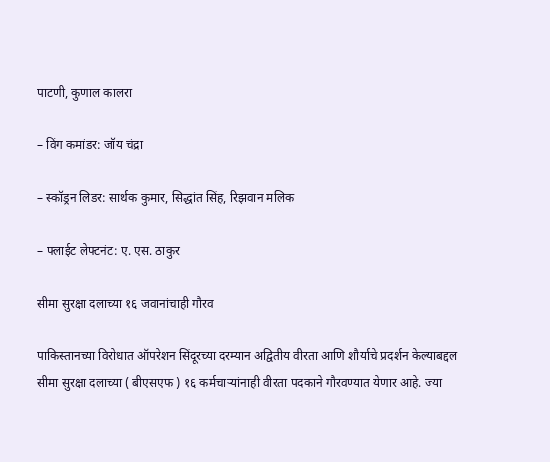पाटणी, कुणाल कालरा

– विंग कमांडर: जॉय चंद्रा

– स्कॉड्रन लिडर: सार्थक कुमार, सिद्धांत सिंह, रिझवान मलिक

– फ्लाईट लेफ्टनंट: ए. एस. ठाकुर

सीमा सुरक्षा दलाच्या १६ जवानांचाही गौरव

पाकिस्तानच्या विरोधात ऑपरेशन सिंदूरच्या दरम्यान अद्वितीय वीरता आणि शौर्याचे प्रदर्शन केल्याबद्दल सीमा सुरक्षा दलाच्या ( बीएसएफ ) १६ कर्मचाऱ्यांनाही वीरता पदकाने गौरवण्यात येणार आहे. ज्या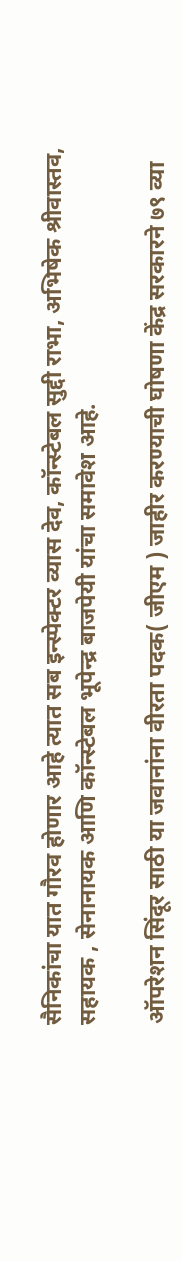सैनिकांचा यात गौरव होणार आहे त्यात सब इन्स्पेक्टर व्यास देव, कॉन्स्टेबल सुद्दी राभा, अभिषेक श्रीवास्तव, सहायक , सेनानायक आणि कॉन्स्टेबल भूपेन्द्र बाजपेयी यांचा समावेश आहे.

ऑपरेशन सिंदूर साठी या जवानांना वीरता पदक( जीएम ) जाहीर करण्याची घोषणा केंद्र सरकारने ७९ व्या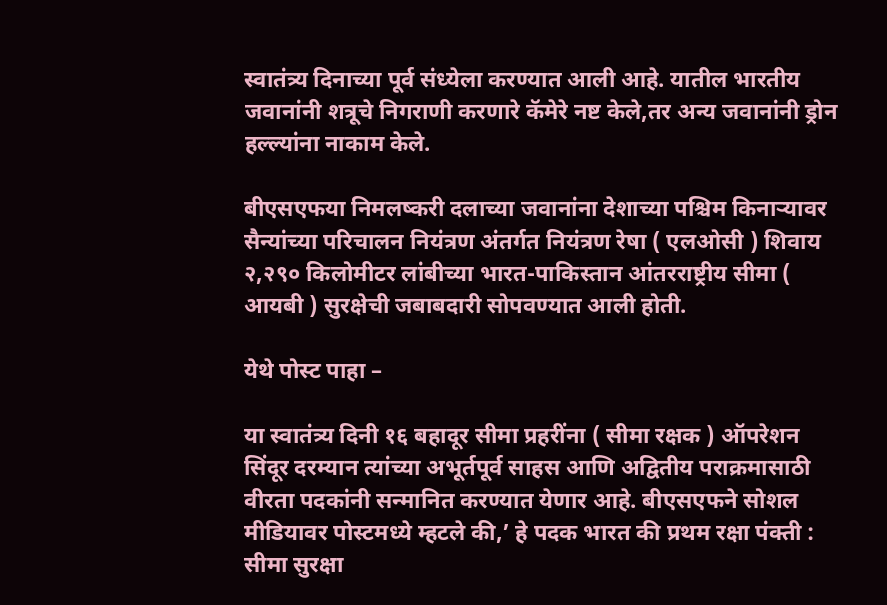स्वातंत्र्य दिनाच्या पूर्व संध्येला करण्यात आली आहे. यातील भारतीय जवानांनी शत्रूचे निगराणी करणारे कॅमेरे नष्ट केले,तर अन्य जवानांनी ड्रोन हल्ल्यांना नाकाम केले.

बीएसएफया निमलष्करी दलाच्या जवानांना देशाच्या पश्चिम किनाऱ्यावर सैन्यांच्या परिचालन नियंत्रण अंतर्गत नियंत्रण रेषा ( एलओसी ) शिवाय २,२९० किलोमीटर लांबीच्या भारत-पाकिस्तान आंतरराष्ट्रीय सीमा ( आयबी ) सुरक्षेची जबाबदारी सोपवण्यात आली होती.

येथे पोस्ट पाहा –

या स्वातंत्र्य दिनी १६ बहादूर सीमा प्रहरींना ( सीमा रक्षक ) ऑपरेशन सिंदूर दरम्यान त्यांच्या अभूर्तपूर्व साहस आणि अद्वितीय पराक्रमासाठी वीरता पदकांनी सन्मानित करण्यात येणार आहे. बीएसएफने सोशल मीडियावर पोस्टमध्ये म्हटले की,’ हे पदक भारत की प्रथम रक्षा पंक्ती : सीमा सुरक्षा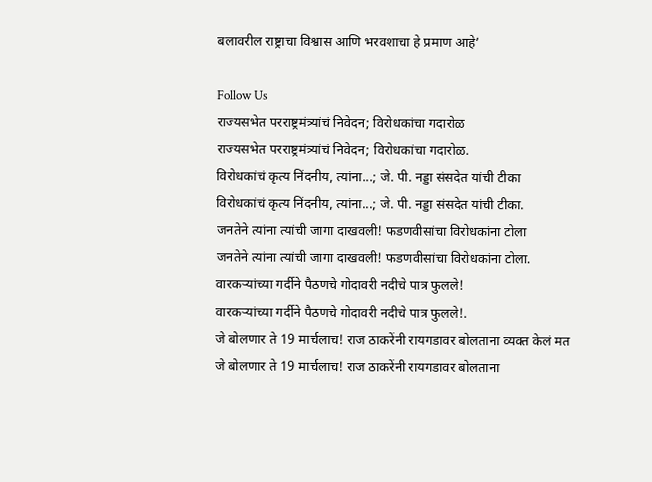बलावरील राष्ट्राचा विश्वास आणि भरवशाचा हे प्रमाण आहे’

Follow Us
राज्यसभेत परराष्ट्रमंत्र्यांचं निवेदन; विरोधकांचा गदारोळ
राज्यसभेत परराष्ट्रमंत्र्यांचं निवेदन; विरोधकांचा गदारोळ.
विरोधकांचं कृत्य निंदनीय, त्यांना...; जे. पी. नड्डा संसदेत यांची टीका
विरोधकांचं कृत्य निंदनीय, त्यांना...; जे. पी. नड्डा संसदेत यांची टीका.
जनतेने त्यांना त्यांची जागा दाखवली! फडणवीसांचा विरोधकांना टोला
जनतेने त्यांना त्यांची जागा दाखवली! फडणवीसांचा विरोधकांना टोला.
वारकऱ्यांच्या गर्दीने पैठणचे गोदावरी नदीचे पात्र फुलले!
वारकऱ्यांच्या गर्दीने पैठणचे गोदावरी नदीचे पात्र फुलले!.
जे बोलणार ते 19 मार्चलाच! राज ठाकरेंनी रायगडावर बोलताना व्यक्त केलं मत
जे बोलणार ते 19 मार्चलाच! राज ठाकरेंनी रायगडावर बोलताना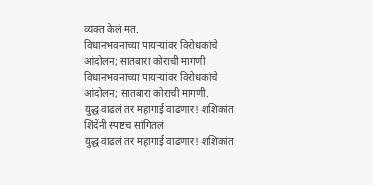व्यक्त केलं मत.
विधानभवनाच्या पायऱ्यांवर विरोधकांचे आंदोलन; सातबारा कोराची मागणी
विधानभवनाच्या पायऱ्यांवर विरोधकांचे आंदोलन; सातबारा कोराची मागणी.
युद्ध वाढलं तर महागाई वाढणार! शशिकांत शिंदेंनी स्पष्टच सांगितलं
युद्ध वाढलं तर महागाई वाढणार! शशिकांत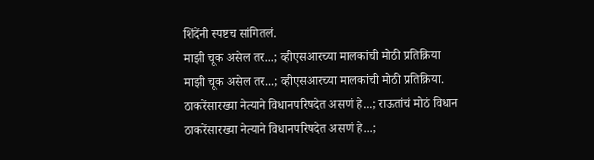शिंदेंनी स्पष्टच सांगितलं.
माझी चूक असेल तर...; व्हीएसआरच्या मालकांची मोठी प्रतिक्रिया
माझी चूक असेल तर...; व्हीएसआरच्या मालकांची मोठी प्रतिक्रिया.
ठाकरेंसारख्या नेत्याने विधानपरिषदेत असणं हे...; राऊतांचं मोठं विधान
ठाकरेंसारख्या नेत्याने विधानपरिषदेत असणं हे...;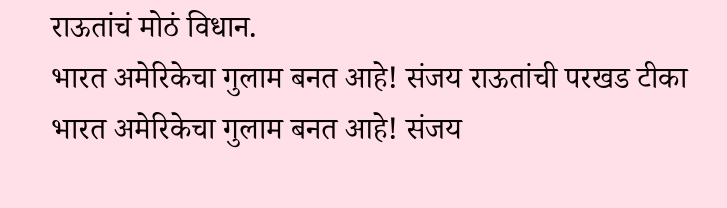राऊतांचं मोठं विधान.
भारत अमेरिकेचा गुलाम बनत आहे! संजय राऊतांची परखड टीका
भारत अमेरिकेचा गुलाम बनत आहे! संजय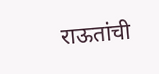राऊतांची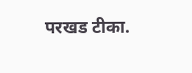परखड टीका.